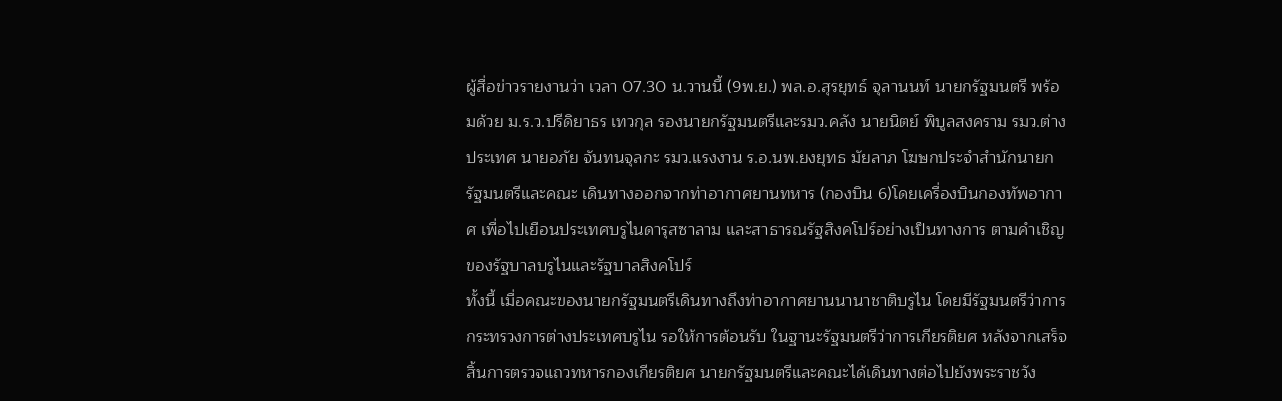ผู้สื่อข่าวรายงานว่า เวลา 07.30 น.วานนี้ (9พ.ย.) พล.อ.สุรยุทธ์ จุลานนท์ นายกรัฐมนตรี พร้อมด้วย ม.ร.ว.ปรีดิยาธร เทวกุล รองนายกรัฐมนตรีและรมว.คลัง นายนิตย์ พิบูลสงคราม รมว.ต่างประเทศ นายอภัย จันทนจุลกะ รมว.แรงงาน ร.อ.นพ.ยงยุทธ มัยลาภ โฆษกประจำสำนักนายกรัฐมนตรีและคณะ เดินทางออกจากท่าอากาศยานทหาร (กองบิน 6)โดยเครื่องบินกองทัพอากาศ เพื่อไปเยือนประเทศบรูไนดารุสซาลาม และสาธารณรัฐสิงคโปร์อย่างเป็นทางการ ตามคำเชิญของรัฐบาลบรูไนและรัฐบาลสิงคโปร์
ทั้งนี้ เมื่อคณะของนายกรัฐมนตรีเดินทางถึงท่าอากาศยานนานาชาติบรูไน โดยมีรัฐมนตรีว่าการกระทรวงการต่างประเทศบรูไน รอให้การต้อนรับ ในฐานะรัฐมนตรีว่าการเกียรติยศ หลังจากเสร็จสิ้นการตรวจแถวทหารกองเกียรติยศ นายกรัฐมนตรีและคณะได้เดินทางต่อไปยังพระราชวัง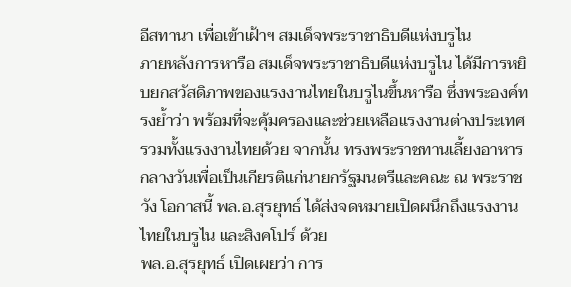อีสทานา เพื่อเข้าเฝ้าฯ สมเด็จพระราชาธิบดีแห่งบรูไน
ภายหลังการหารือ สมเด็จพระราชาธิบดีแห่งบรูไน ได้มีการหยิบยกสวัสดิภาพของแรงงานไทยในบรูไนขึ้นหารือ ซึ่งพระองค์ทรงย้ำว่า พร้อมที่จะคุ้มครองและช่วยเหลือแรงงานต่างประเทศรวมทั้งแรงงานไทยด้วย จากนั้น ทรงพระราชทานเลี้ยงอาหารกลางวันเพื่อเป็นเกียรติแก่นายกรัฐมนตรีและคณะ ณ พระราชวัง โอกาสนี้ พล.อ.สุรยุทธ์ ได้ส่งจดหมายเปิดผนึกถึงแรงงานไทยในบรูไน และสิงคโปร์ ด้วย
พล.อ.สุรยุทธ์ เปิดเผยว่า การ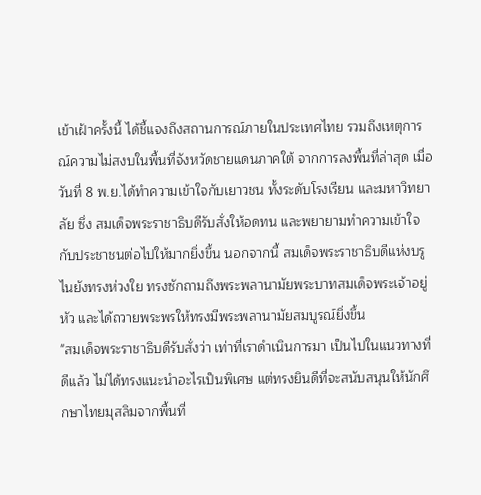เข้าเฝ้าครั้งนี้ ได้ชี้แจงถึงสถานการณ์ภายในประเทศไทย รวมถึงเหตุการณ์ความไม่สงบในพื้นที่จังหวัดชายแดนภาคใต้ จากการลงพื้นที่ล่าสุด เมื่อวันที่ 8 พ.ย.ได้ทำความเข้าใจกับเยาวชน ทั้งระดับโรงเรียน และมหาวิทยาลัย ซึ่ง สมเด็จพระราชาธิบดีรับสั่งให้อดทน และพยายามทำความเข้าใจกับประชาชนต่อไปให้มากยิ่งขึ้น นอกจากนี้ สมเด็จพระราชาธิบดีแห่งบรูไนยังทรงห่วงใย ทรงซักถามถึงพระพลานามัยพระบาทสมเด็จพระเจ้าอยู่หัว และได้ถวายพระพรให้ทรงมีพระพลานามัยสมบูรณ์ยิ่งขึ้น
"สมเด็จพระราชาธิบดีรับสั่งว่า เท่าที่เราดำเนินการมา เป็นไปในแนวทางที่ดีแล้ว ไม่ได้ทรงแนะนำอะไรเป็นพิเศษ แต่ทรงยินดีที่จะสนับสนุนให้นักศึกษาไทยมุสลิมจากพื้นที่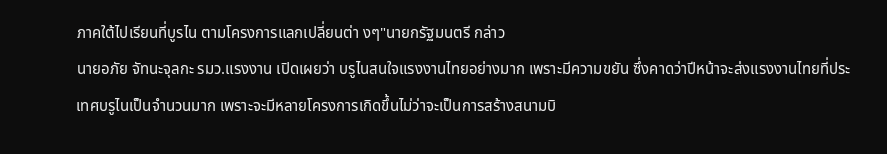ภาคใต้ไปเรียนที่บูรไน ตามโครงการแลกเปลี่ยนต่า งๆ"นายกรัฐมนตรี กล่าว
นายอภัย จัทนะจุลกะ รมว.แรงงาน เปิดเผยว่า บรูไนสนใจแรงงานไทยอย่างมาก เพราะมีความขยัน ซึ่งคาดว่าปีหน้าจะส่งแรงงานไทยที่ประเทศบรูไนเป็นจำนวนมาก เพราะจะมีหลายโครงการเกิดขึ้นไม่ว่าจะเป็นการสร้างสนามบิ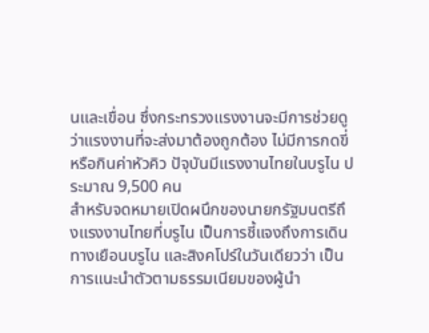นและเขื่อน ซึ่งกระทรวงแรงงานจะมีการช่วยดูว่าแรงงานที่จะส่งมาต้องถูกต้อง ไม่มีการกดขี่หรือกินค่าหัวคิว ปัจุบันมีแรงงานไทยในบรูไน ประมาณ 9,500 คน
สำหรับจดหมายเปิดผนึกของนายกรัฐมนตรีถึงแรงงานไทยที่บรูไน เป็นการชี้แจงถึงการเดินทางเยือนบรูไน และสิงคโปร์ในวันเดียวว่า เป็นการแนะนำตัวตามธรรมเนียมของผู้นำ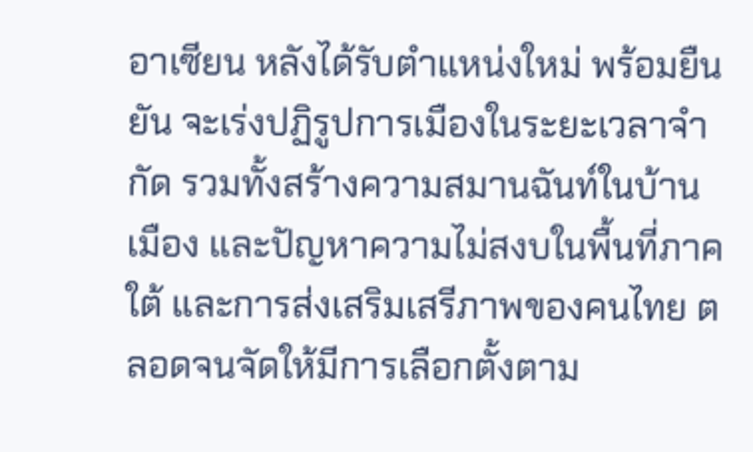อาเซียน หลังได้รับตำแหน่งใหม่ พร้อมยืนยัน จะเร่งปฏิรูปการเมืองในระยะเวลาจำกัด รวมทั้งสร้างความสมานฉันท์ในบ้านเมือง และปัญหาความไม่สงบในพื้นที่ภาคใต้ และการส่งเสริมเสรีภาพของคนไทย ตลอดจนจัดให้มีการเลือกตั้งตาม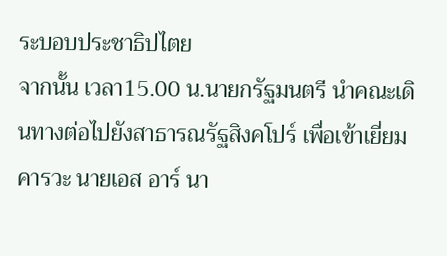ระบอบประชาธิปไตย
จากนั้น เวลา15.00 น.นายกรัฐมนตรี นำคณะเดินทางต่อไปยังสาธารณรัฐสิงคโปร์ เพื่อเข้าเยี่ยมคารวะ นายเอส อาร์ นา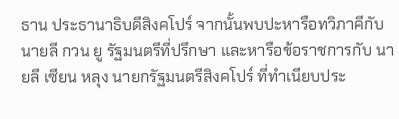ธาน ประธานาธิบดีสิงคโปร์ จากนั้นพบปะหารือทวิภาคีกับ นายลี กวน ยู รัฐมนตรีที่ปรึกษา และหารือข้อราชการกับ นายลี เซียน หลุง นายกรัฐมนตรีสิงคโปร์ ที่ทำเนียบประ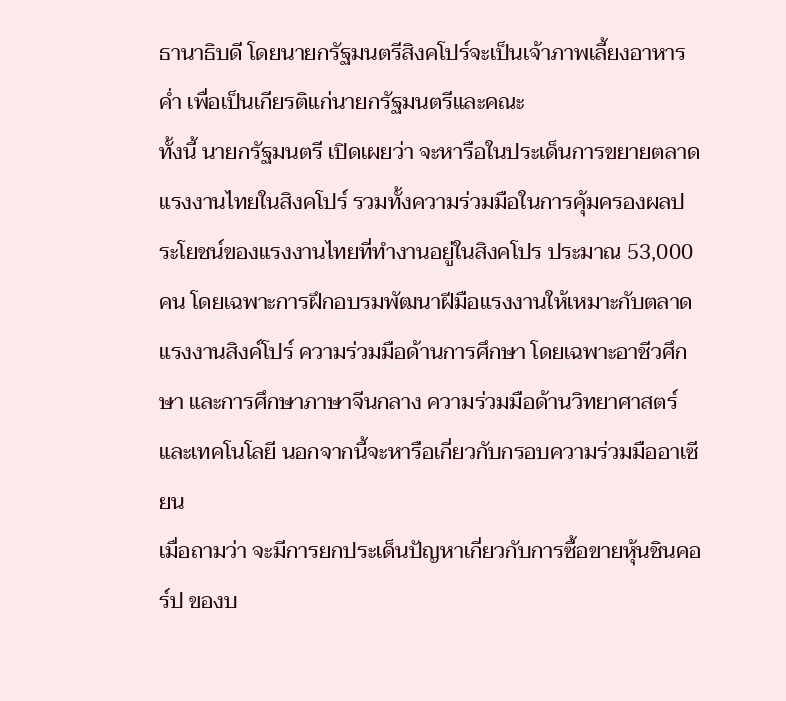ธานาธิบดี โดยนายกรัฐมนตรีสิงคโปร์จะเป็นเจ้าภาพเลี้ยงอาหารค่ำ เพื่อเป็นเกียรติแก่นายกรัฐมนตรีและคณะ
ทั้งนี้ นายกรัฐมนตรี เปิดเผยว่า จะหารือในประเด็นการขยายตลาดแรงงานไทยในสิงคโปร์ รวมทั้งความร่วมมือในการคุ้มครองผลประโยชน์ของแรงงานไทยที่ทำงานอยู่ในสิงคโปร ประมาณ 53,000 คน โดยเฉพาะการฝึกอบรมพัฒนาฝีมือแรงงานให้เหมาะกับตลาดแรงงานสิงค์โปร์ ความร่วมมือด้านการศึกษา โดยเฉพาะอาชีวศึกษา และการศึกษาภาษาจีนกลาง ความร่วมมือด้านวิทยาศาสตร์และเทคโนโลยี นอกจากนี้จะหารือเกี่ยวกับกรอบความร่วมมืออาเซียน
เมื่อถามว่า จะมีการยกประเด็นปัญหาเกี่ยวกับการซื้อขายหุ้นชินคอร์ป ของบ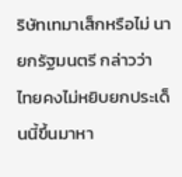ริษัทเทมาเส็กหรือไม่ นายกรัฐมนตรี กล่าวว่า ไทยคงไม่หยิบยกประเด็นนี้ขึ้นมาหา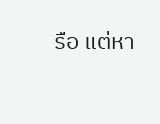รือ แต่หา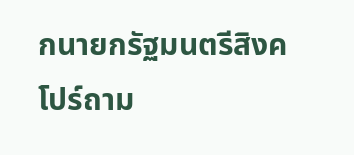กนายกรัฐมนตรีสิงคโปร์ถาม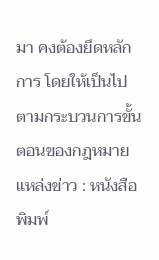มา คงต้องยึดหลักการ โดยให้เป็นไปตามกระบวนการขั้นตอนของกฎหมาย
แหล่งข่าว : หนังสือพิมพ์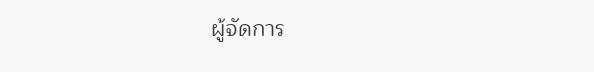ผู้จัดการ